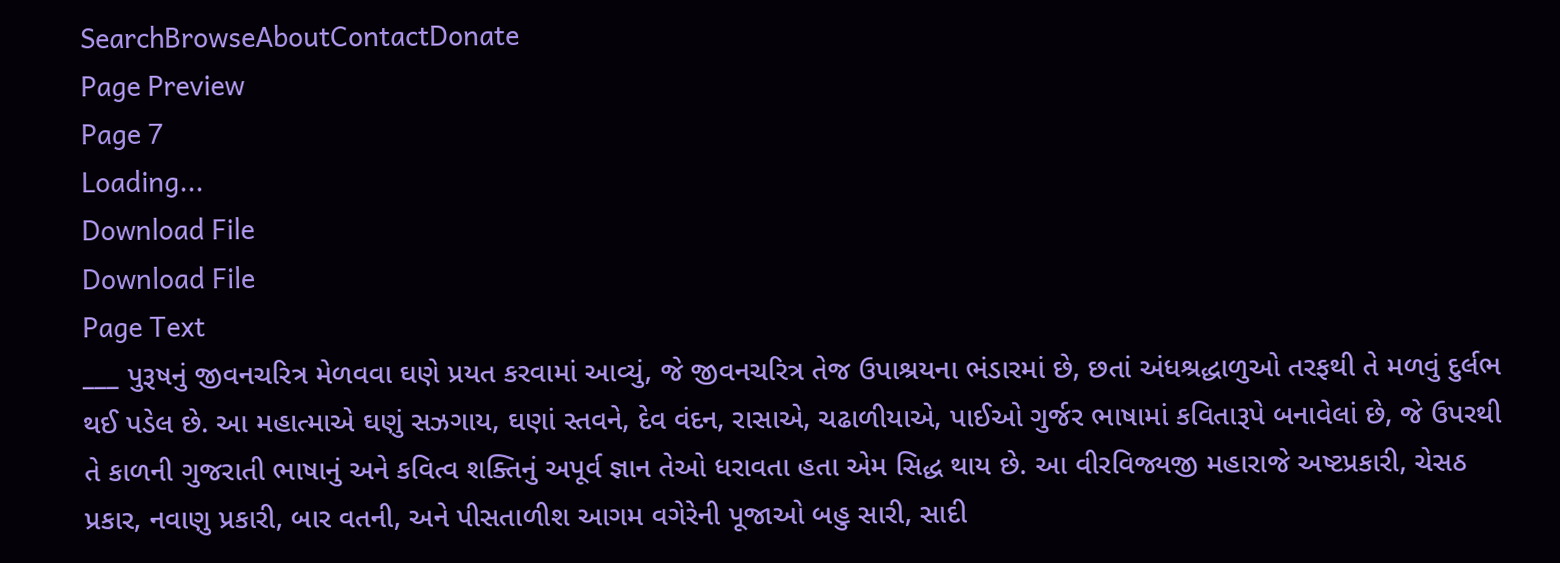SearchBrowseAboutContactDonate
Page Preview
Page 7
Loading...
Download File
Download File
Page Text
___ પુરૂષનું જીવનચરિત્ર મેળવવા ઘણે પ્રયત કરવામાં આવ્યું, જે જીવનચરિત્ર તેજ ઉપાશ્રયના ભંડારમાં છે, છતાં અંધશ્રદ્ધાળુઓ તરફથી તે મળવું દુર્લભ થઈ પડેલ છે. આ મહાત્માએ ઘણું સઝગાય, ઘણાં સ્તવને, દેવ વંદન, રાસાએ, ચઢાળીયાએ, પાઈઓ ગુર્જર ભાષામાં કવિતારૂપે બનાવેલાં છે, જે ઉપરથી તે કાળની ગુજરાતી ભાષાનું અને કવિત્વ શક્તિનું અપૂર્વ જ્ઞાન તેઓ ધરાવતા હતા એમ સિદ્ધ થાય છે. આ વીરવિજ્યજી મહારાજે અષ્ટપ્રકારી, ચેસઠ પ્રકાર, નવાણુ પ્રકારી, બાર વતની, અને પીસતાળીશ આગમ વગેરેની પૂજાઓ બહુ સારી, સાદી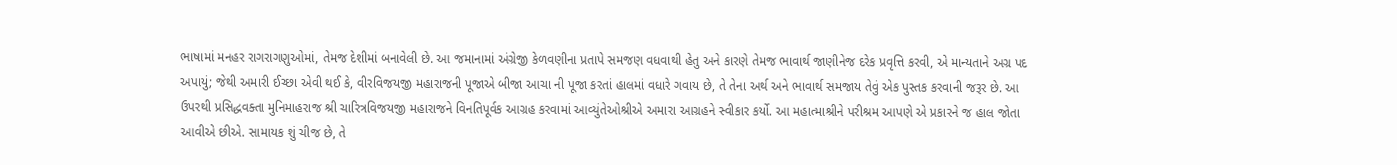ભાષામાં મનહર રાગરાગણુઓમાં, તેમજ દેશીમાં બનાવેલી છે. આ જમાનામાં અંગ્રેજી કેળવણીના પ્રતાપે સમજણ વધવાથી હેતુ અને કારણે તેમજ ભાવાર્થ જાણીનેજ દરેક પ્રવૃત્તિ કરવી, એ માન્યતાને અગ્ર પદ અપાયું; જેથી અમારી ઈચ્છા એવી થઈ કે, વીરવિજયજી મહારાજની પૂજાએ બીજા આચા ની પૂજા કરતાં હાલમાં વધારે ગવાય છે, તે તેના અર્થ અને ભાવાર્થ સમજાય તેવું એક પુસ્તક કરવાની જરૂર છે. આ ઉપરથી પ્રસિદ્ધવક્તા મુનિમાહરાજ શ્રી ચારિત્રવિજયજી મહારાજને વિનતિપૂર્વક આગ્રહ કરવામાં આવ્યુંતેઓશ્રીએ અમારા આગ્રહને સ્વીકાર કર્યો. આ મહાત્માશ્રીને પરીશ્રમ આપણે એ પ્રકારને જ હાલ જોતા આવીએ છીએ. સામાયક શું ચીજ છે, તે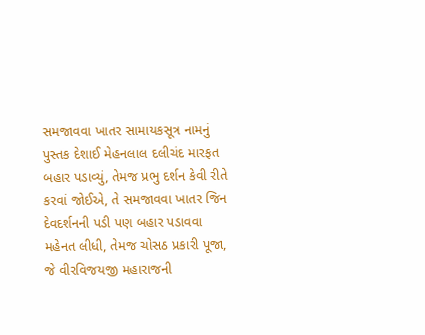સમજાવવા ખાતર સામાયકસૂત્ર નામનું પુસ્તક દેશાઈ મેહનલાલ દલીચંદ મારફત બહાર પડાવ્યું, તેમજ પ્રભુ દર્શન કેવી રીતે કરવાં જોઈએ, તે સમજાવવા ખાતર જિન દેવદર્શનની પડી પણ બહાર પડાવવા મહેનત લીધી, તેમજ ચોસઠ પ્રકારી પૂજા, જે વીરવિજયજી મહારાજની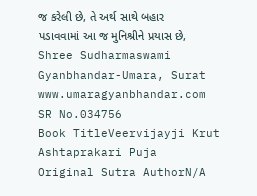જ કરેલી છે, તે અર્થ સાથે બહાર પડાવવામાં આ જ મુનિશ્રીને પ્રયાસ છે, Shree Sudharmaswami Gyanbhandar-Umara, Surat www.umaragyanbhandar.com
SR No.034756
Book TitleVeervijayji Krut Ashtaprakari Puja
Original Sutra AuthorN/A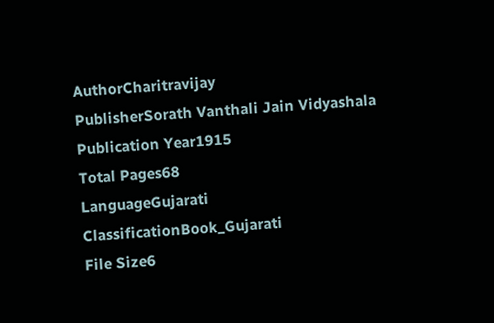AuthorCharitravijay
PublisherSorath Vanthali Jain Vidyashala
Publication Year1915
Total Pages68
LanguageGujarati
ClassificationBook_Gujarati
File Size6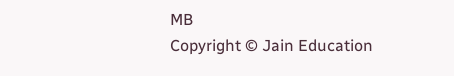MB
Copyright © Jain Education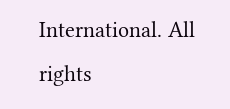International. All rights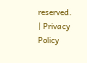reserved. | Privacy Policy